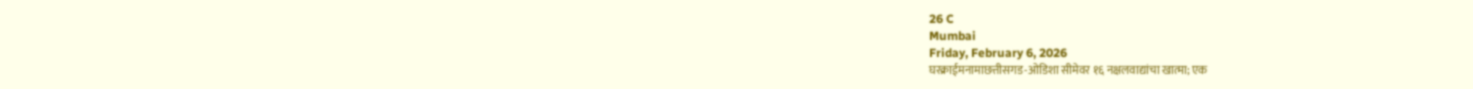26 C
Mumbai
Friday, February 6, 2026
घरक्राईमनामाछत्तीसगड-ओडिशा सीमेवर १६ नक्षलवाद्यांचा खात्मा; एक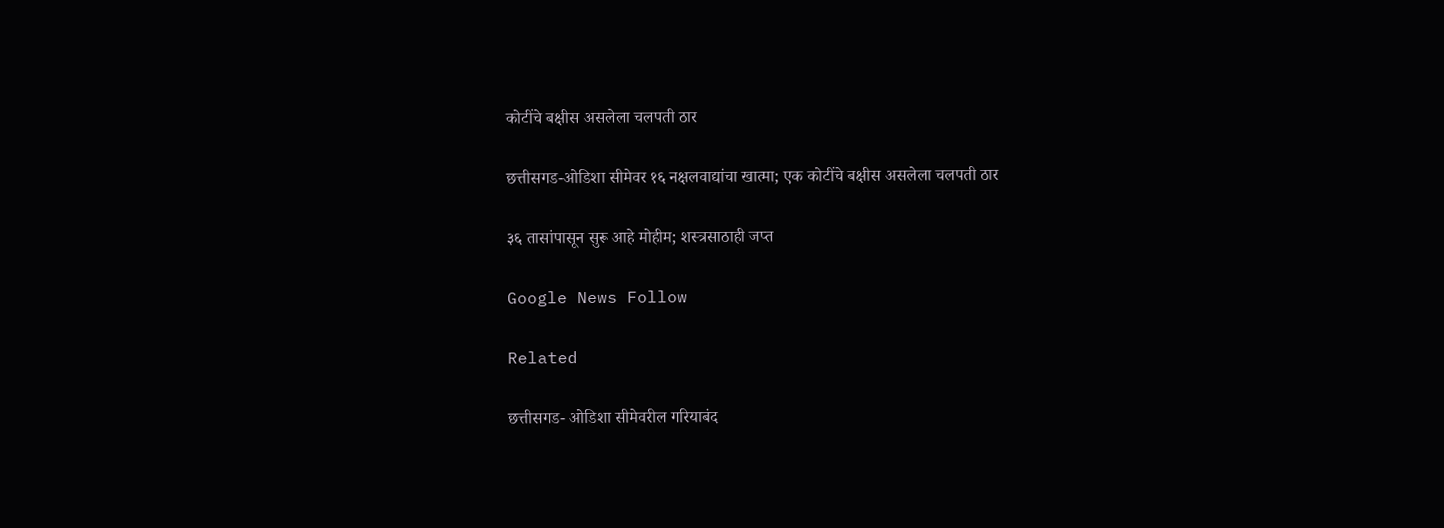कोटींचे बक्षीस असलेला चलपती ठार

छत्तीसगड-ओडिशा सीमेवर १६ नक्षलवाद्यांचा खात्मा; एक कोटींचे बक्षीस असलेला चलपती ठार

३६ तासांपासून सुरू आहे मोहीम; शस्त्रसाठाही जप्त

Google News Follow

Related

छत्तीसगड- ओडिशा सीमेवरील गरियाबंद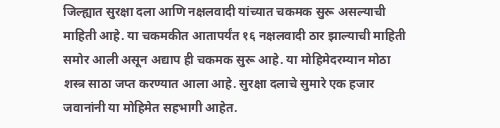जिल्ह्यात सुरक्षा दला आणि नक्षलवादी यांच्यात चकमक सुरू असल्याची माहिती आहे. या चकमकीत आतापर्यंत १६ नक्षलवादी ठार झाल्याची माहिती समोर आली असून अद्याप ही चकमक सुरू आहे. या मोहिमेदरम्यान मोठा शस्त्र साठा जप्त करण्यात आला आहे. सुरक्षा दलाचे सुमारे एक हजार जवानांनी या मोहिमेत सहभागी आहेत.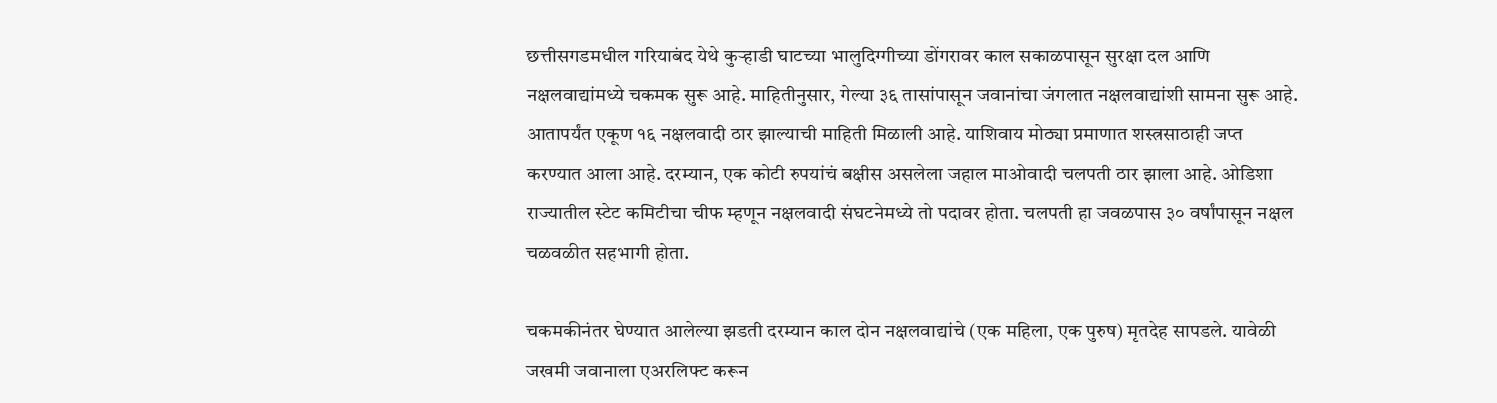छत्तीसगडमधील गरियाबंद येथे कुऱ्हाडी घाटच्या भालुदिग्गीच्या डोंगरावर काल सकाळपासून सुरक्षा दल आणि नक्षलवाद्यांमध्ये चकमक सुरू आहे. माहितीनुसार, गेल्या ३६ तासांपासून जवानांचा जंगलात नक्षलवाद्यांशी सामना सुरू आहे. आतापर्यंत एकूण १६ नक्षलवादी ठार झाल्याची माहिती मिळाली आहे. याशिवाय मोठ्या प्रमाणात शस्त्रसाठाही जप्त करण्यात आला आहे. दरम्यान, एक कोटी रुपयांचं बक्षीस असलेला जहाल माओवादी चलपती ठार झाला आहे. ओडिशा राज्यातील स्टेट कमिटीचा चीफ म्हणून नक्षलवादी संघटनेमध्ये तो पदावर होता. चलपती हा जवळपास ३० वर्षांपासून नक्षल चळवळीत सहभागी होता.

चकमकीनंतर घेण्यात आलेल्या झडती दरम्यान काल दोन नक्षलवाद्यांचे (एक महिला, एक पुरुष) मृतदेह सापडले. यावेळी जखमी जवानाला एअरलिफ्ट करून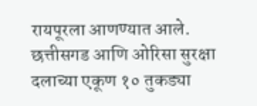रायपूरला आणण्यात आले. छत्तीसगड आणि ओरिसा सुरक्षा दलाच्या एकूण १० तुकड्या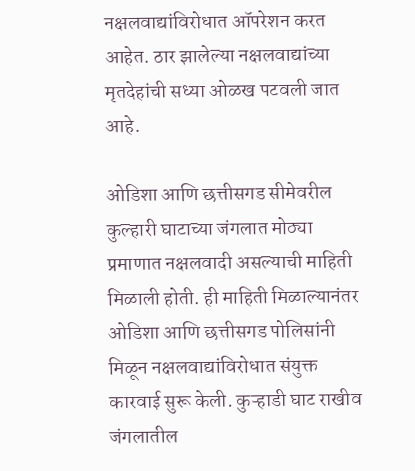नक्षलवाद्यांविरोधात ऑपरेशन करत आहेत. ठार झालेल्या नक्षलवाद्यांच्या मृतदेहांची सध्या ओळख पटवली जात आहे.

ओडिशा आणि छत्तीसगड सीमेवरील कुल्हारी घाटाच्या जंगलात मोठ्या प्रमाणात नक्षलवादी असल्याची माहिती मिळाली होती. ही माहिती मिळाल्यानंतर ओडिशा आणि छत्तीसगड पोलिसांनी मिळून नक्षलवाद्यांविरोधात संयुक्त कारवाई सुरू केली. कुऱ्हाडी घाट राखीव जंगलातील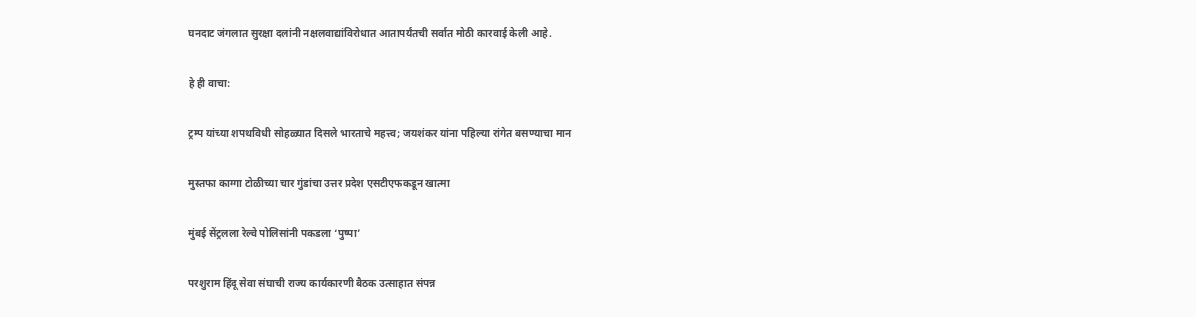घनदाट जंगलात सुरक्षा दलांनी नक्षलवाद्यांविरोधात आतापर्यंतची सर्वात मोठी कारवाई केली आहे.

हे ही वाचा:

ट्रम्प यांच्या शपथविधी सोहळ्यात दिसले भारताचे महत्त्व; जयशंकर यांना पहिल्या रांगेत बसण्याचा मान

मुस्तफा काग्गा टोळीच्या चार गुंडांचा उत्तर प्रदेश एसटीएफकडून खात्मा

मुंबई सेंट्रलला रेल्वे पोलिसांनी पकडला ‘पुष्पा’

परशुराम हिंदू सेवा संघाची राज्य कार्यकारणी बैठक उत्साहात संपन्न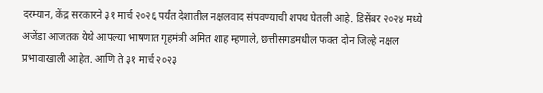दरम्यान, केंद्र सरकारने ३१ मार्च २०२६ पर्यंत देशातील नक्षलवाद संपवण्याची शपथ घेतली आहे. डिसेंबर २०२४ मध्ये अजेंडा आजतक येथे आपल्या भाषणात गृहमंत्री अमित शाह म्हणाले, छत्तीसगडमधील फक्त दोन जिल्हे नक्षल प्रभावाखाली आहेत. आणि ते ३१ मार्च २०२३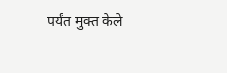पर्यंत मुक्त केले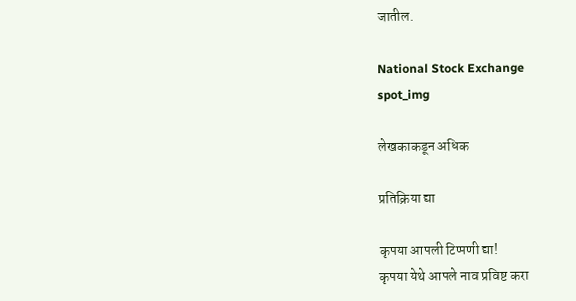जातील.

National Stock Exchange
spot_img

लेखकाकडून अधिक

प्रतिक्रिया द्या

कृपया आपली टिप्पणी द्या!
कृपया येथे आपले नाव प्रविष्ट करा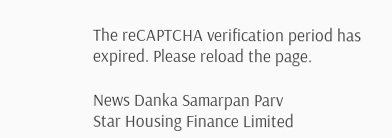The reCAPTCHA verification period has expired. Please reload the page.

News Danka Samarpan Parv
Star Housing Finance Limited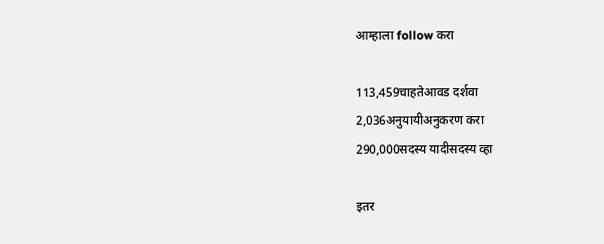आम्हाला follow करा

113,459चाहतेआवड दर्शवा
2,036अनुयायीअनुकरण करा
290,000सदस्य यादीसदस्य व्हा

इतर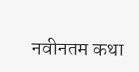नवीनतम कथा